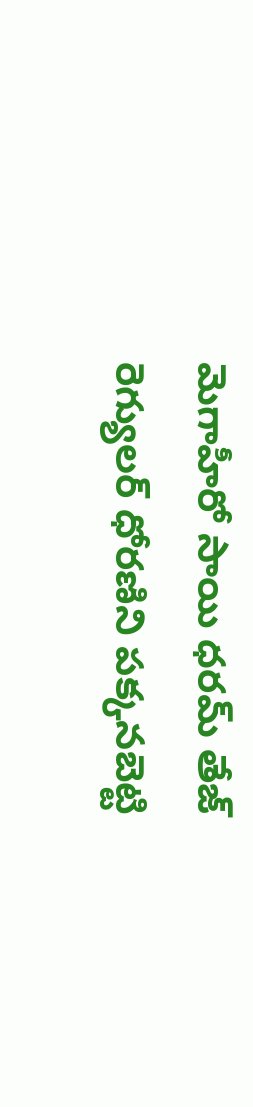మెగాహీరో సాయి ధరమ్ తేజ్ రెగ్యులర్ ధోరణిని పక్కనబెట్టి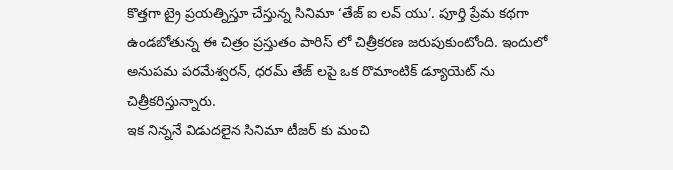కొత్తగా ట్రై ప్రయత్నిస్తూ చేస్తున్న సినిమా ‘తేజ్ ఐ లవ్ యు’. పూర్తి ప్రేమ కథగా ఉండబోతున్న ఈ చిత్రం ప్రస్తుతం పారిస్ లో చిత్రీకరణ జరుపుకుంటోంది. ఇందులో అనుపమ పరమేశ్వరన్, ధరమ్ తేజ్ లపై ఒక రొమాంటిక్ డ్యూయెట్ ను చిత్రీకరిస్తున్నారు.
ఇక నిన్ననే విడుదలైన సినిమా టీజర్ కు మంచి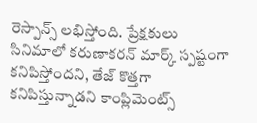రెస్పాన్స్ లభిస్తోంది. ప్రేక్షకులు సినిమాలో కరుణాకరన్ మార్క్ స్పష్టంగా కనిపిస్తోందని, తేజ్ కొత్తగా కనిపిస్తున్నాడని కాంప్లిమెంట్స్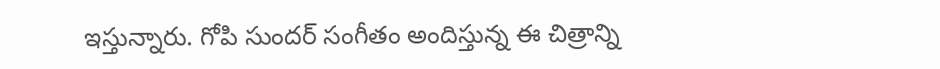ఇస్తున్నారు. గోపి సుందర్ సంగీతం అందిస్తున్న ఈ చిత్రాన్ని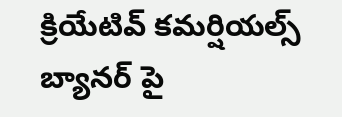క్రియేటివ్ కమర్షియల్స్ బ్యానర్ పై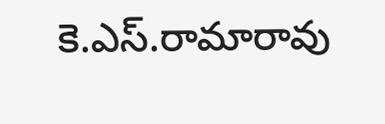కె.ఎస్.రామారావు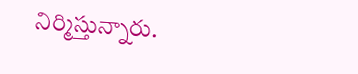నిర్మిస్తున్నారు.